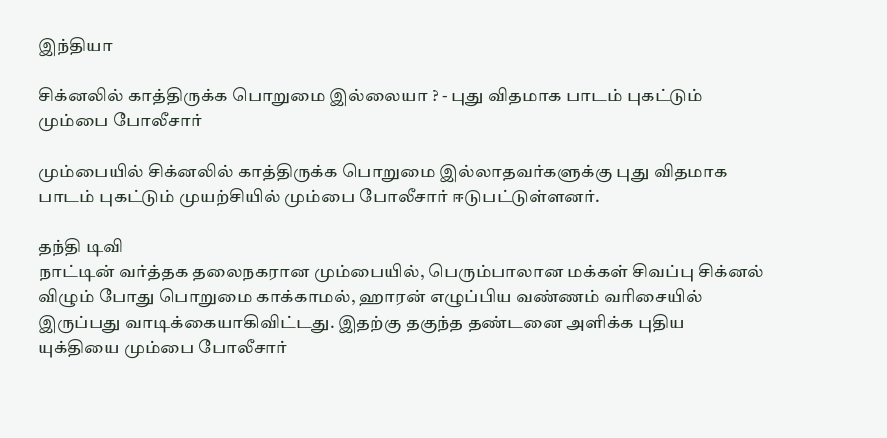இந்தியா

சிக்னலில் காத்திருக்க பொறுமை இல்லையா ? - புது விதமாக பாடம் புகட்டும் மும்பை போலீசார்

மும்பையில் சிக்னலில் காத்திருக்க பொறுமை இல்லாதவர்களுக்கு புது விதமாக பாடம் புகட்டும் முயற்சியில் மும்பை போலீசார் ஈடுபட்டுள்ளனர்.

தந்தி டிவி
நாட்டின் வர்த்தக தலைநகரான மும்பையில், பெரும்பாலான மக்கள் சிவப்பு சிக்னல் விழும் போது பொறுமை காக்காமல், ஹாரன் எழுப்பிய வண்ணம் வரிசையில் இருப்பது வாடிக்கையாகிவிட்டது. இதற்கு தகுந்த தண்டனை அளிக்க புதிய யுக்தியை மும்பை போலீசார்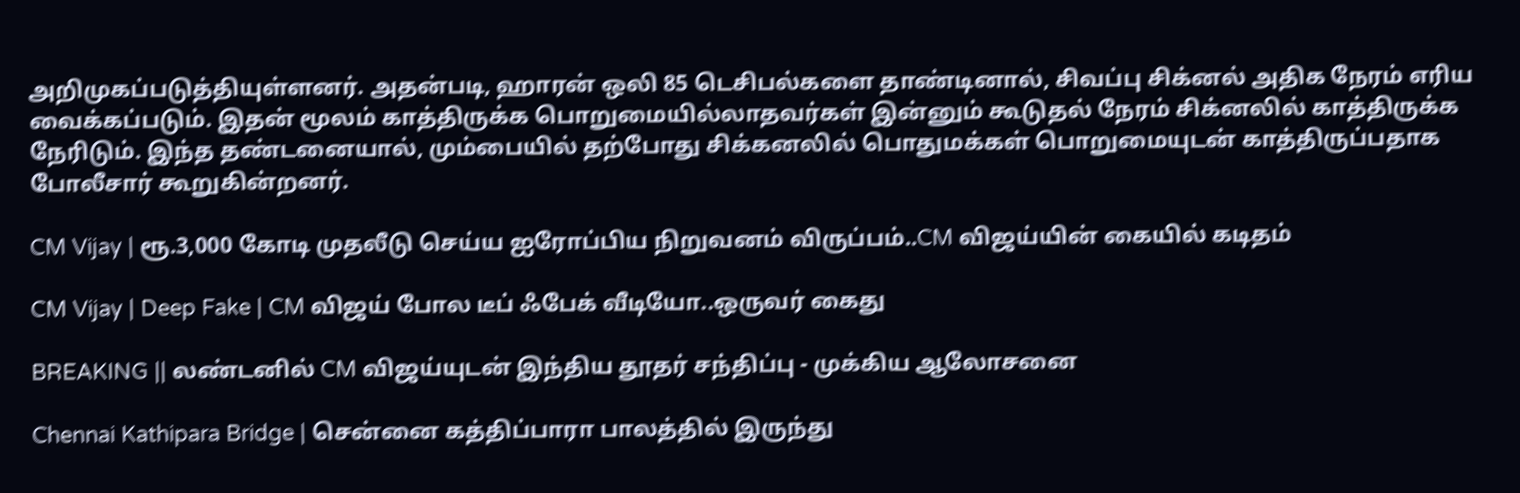அறிமுகப்படுத்தியுள்ளனர். அதன்படி, ஹாரன் ஒலி 85 டெசிபல்களை தாண்டினால், சிவப்பு சிக்னல் அதிக நேரம் எரிய வைக்கப்படும். இதன் மூலம் காத்திருக்க பொறுமையில்லாதவர்கள் இன்னும் கூடுதல் நேரம் சிக்னலில் காத்திருக்க நேரிடும். இந்த தண்டனையால், மும்பையில் தற்போது சிக்கனலில் பொதுமக்கள் பொறுமையுடன் காத்திருப்பதாக போலீசார் கூறுகின்றனர்.

CM Vijay | ரூ.3,000 கோடி முதலீடு செய்ய ஐரோப்பிய நிறுவனம் விருப்பம்..CM விஜய்யின் கையில் கடிதம்

CM Vijay | Deep Fake | CM விஜய் போல டீப் ஃபேக் வீடியோ..ஒருவர் கைது

BREAKING || லண்டனில் CM விஜய்யுடன் இந்திய தூதர் சந்திப்பு - முக்கிய ஆலோசனை

Chennai Kathipara Bridge | சென்னை கத்திப்பாரா பாலத்தில் இருந்து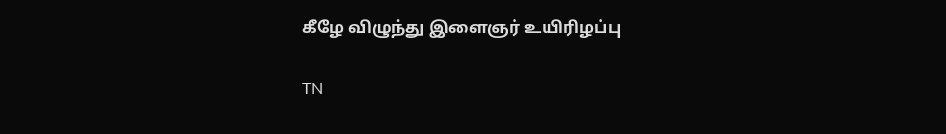கீழே விழுந்து இளைஞர் உயிரிழப்பு

TN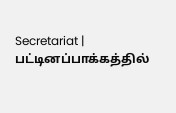Secretariat | பட்டினப்பாக்கத்தில்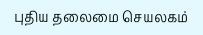புதிய தலைமை செயலகம்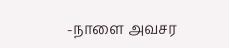-நாளை அவசர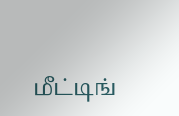மீட்டிங்